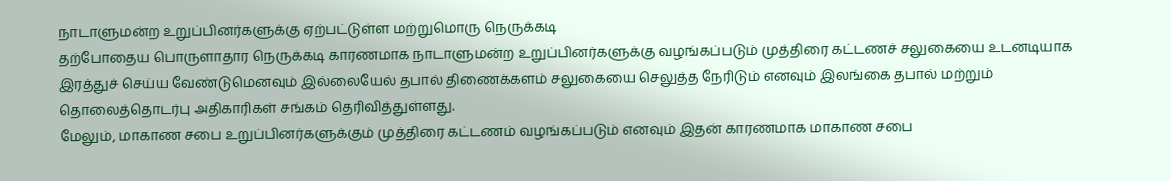நாடாளுமன்ற உறுப்பினர்களுக்கு ஏற்பட்டுள்ள மற்றுமொரு நெருக்கடி
தற்போதைய பொருளாதார நெருக்கடி காரணமாக நாடாளுமன்ற உறுப்பினர்களுக்கு வழங்கப்படும் முத்திரை கட்டணச் சலுகையை உடனடியாக இரத்துச் செய்ய வேண்டுமெனவும் இல்லையேல் தபால் திணைக்களம் சலுகையை செலுத்த நேரிடும் எனவும் இலங்கை தபால் மற்றும் தொலைத்தொடர்பு அதிகாரிகள் சங்கம் தெரிவித்துள்ளது.
மேலும், மாகாண சபை உறுப்பினர்களுக்கும் முத்திரை கட்டணம் வழங்கப்படும் எனவும் இதன் காரணமாக மாகாண சபை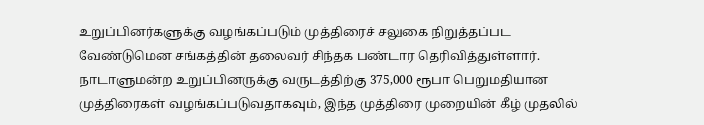உறுப்பினர்களுக்கு வழங்கப்படும் முத்திரைச் சலுகை நிறுத்தப்பட வேண்டுமென சங்கத்தின் தலைவர் சிந்தக பண்டார தெரிவித்துள்ளார்.
நாடாளுமன்ற உறுப்பினருக்கு வருடத்திற்கு 375,000 ரூபா பெறுமதியான முத்திரைகள் வழங்கப்படுவதாகவும், இந்த முத்திரை முறையின் கீழ் முதலில்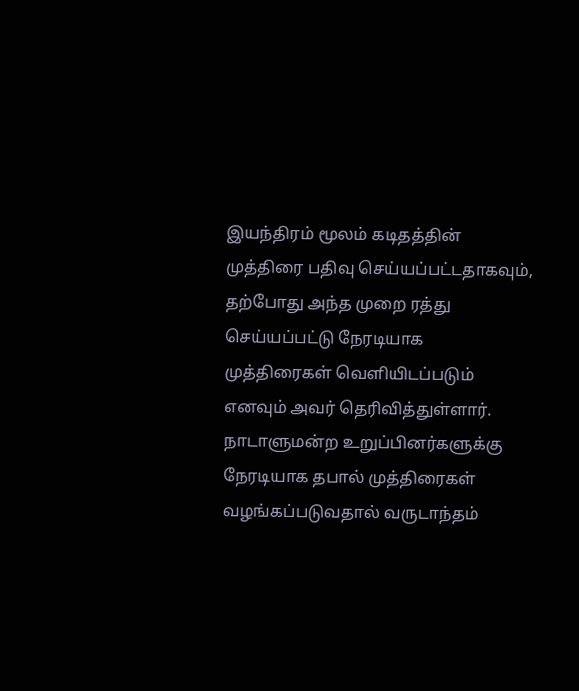இயந்திரம் மூலம் கடிதத்தின் முத்திரை பதிவு செய்யப்பட்டதாகவும், தற்போது அந்த முறை ரத்து செய்யப்பட்டு நேரடியாக முத்திரைகள் வெளியிடப்படும் எனவும் அவர் தெரிவித்துள்ளார்.
நாடாளுமன்ற உறுப்பினர்களுக்கு நேரடியாக தபால் முத்திரைகள் வழங்கப்படுவதால் வருடாந்தம்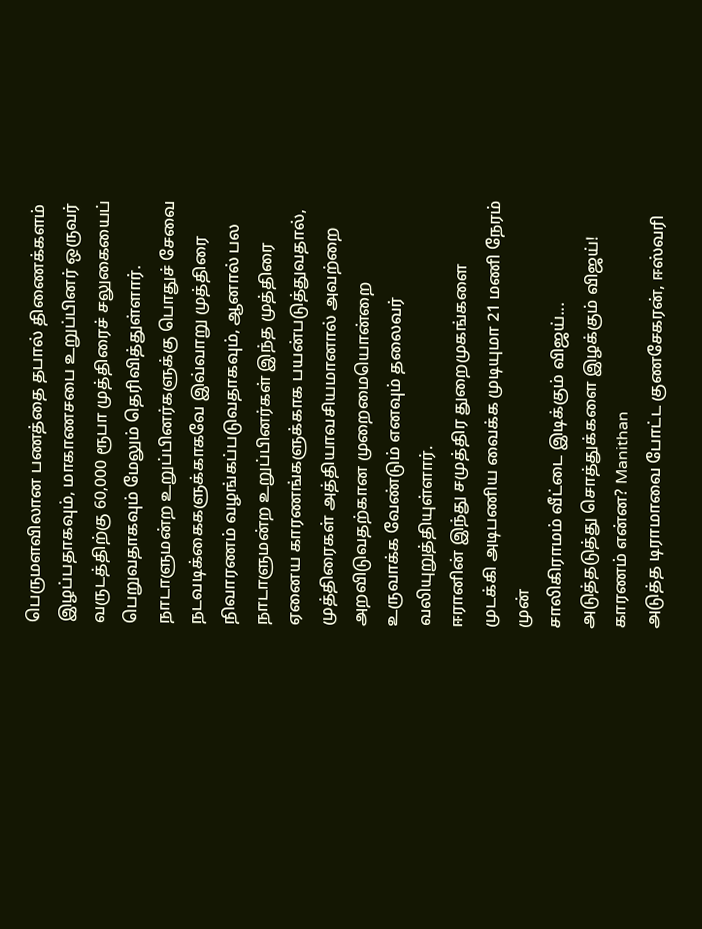பெருமளவிலான பணத்தை தபால் திணைக்களம் இழப்பதாகவும், மாகாணசபை உறுப்பினர் ஒருவர் வருடத்திற்கு 60,000 ரூபா முத்திரைச் சலுகையைப் பெறுவதாகவும் மேலும் தெரிவித்துள்ளார்.
நாடாளுமன்ற உறுப்பினர்களுக்கு பொதுச் சேவை நடவடிக்கைகளுக்காகவே இவ்வாறு முத்திரை நிவாரணம் வழங்கப்படுவதாகவும், ஆனால் பல நாடாளுமன்ற உறுப்பினர்கள் இந்த முத்திரை ஏனைய காரணங்களுக்காக பயன்படுத்துவதால், முத்திரைகள் அத்தியாவசியமானால் அவற்றை அறவிடுவதற்கான முறைமையொன்றை உருவாக்க வேண்டும் எனவும் தலைவர் வலியுறுத்தியுள்ளார்.
ஈரானின் இந்து சமுத்திர துறைமுகங்களை முடக்கி அடிபணிய வைக்க முடியுமா 21 மணி நேரம் முன்
சாலிகிராமம் வீட்டை இடிக்கும் விஜய்... அடுத்தடுத்து சொத்துக்களை இழக்கும் விஜய்! காரணம் என்ன? Manithan
அடுத்த டிராமாவை போட்ட குணசேகரன், ஈஸ்வரி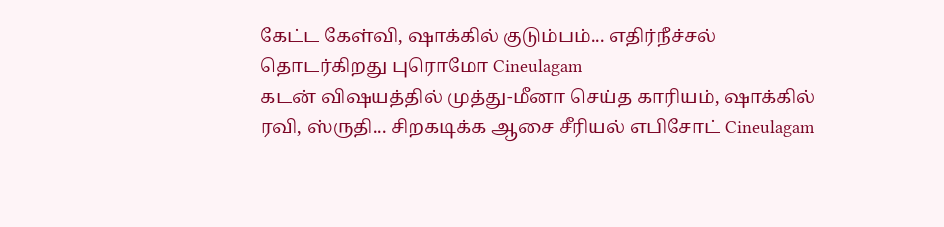கேட்ட கேள்வி, ஷாக்கில் குடும்பம்... எதிர்நீச்சல் தொடர்கிறது புரொமோ Cineulagam
கடன் விஷயத்தில் முத்து-மீனா செய்த காரியம், ஷாக்கில் ரவி, ஸ்ருதி... சிறகடிக்க ஆசை சீரியல் எபிசோட் Cineulagam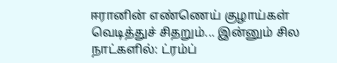ஈரானின் எண்ணெய் குழாய்கள் வெடித்துச் சிதறும்... இன்னும் சில நாட்களில்: ட்ரம்ப்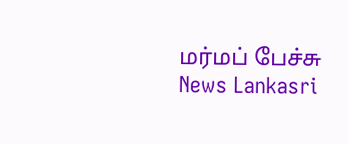மர்மப் பேச்சு News Lankasri